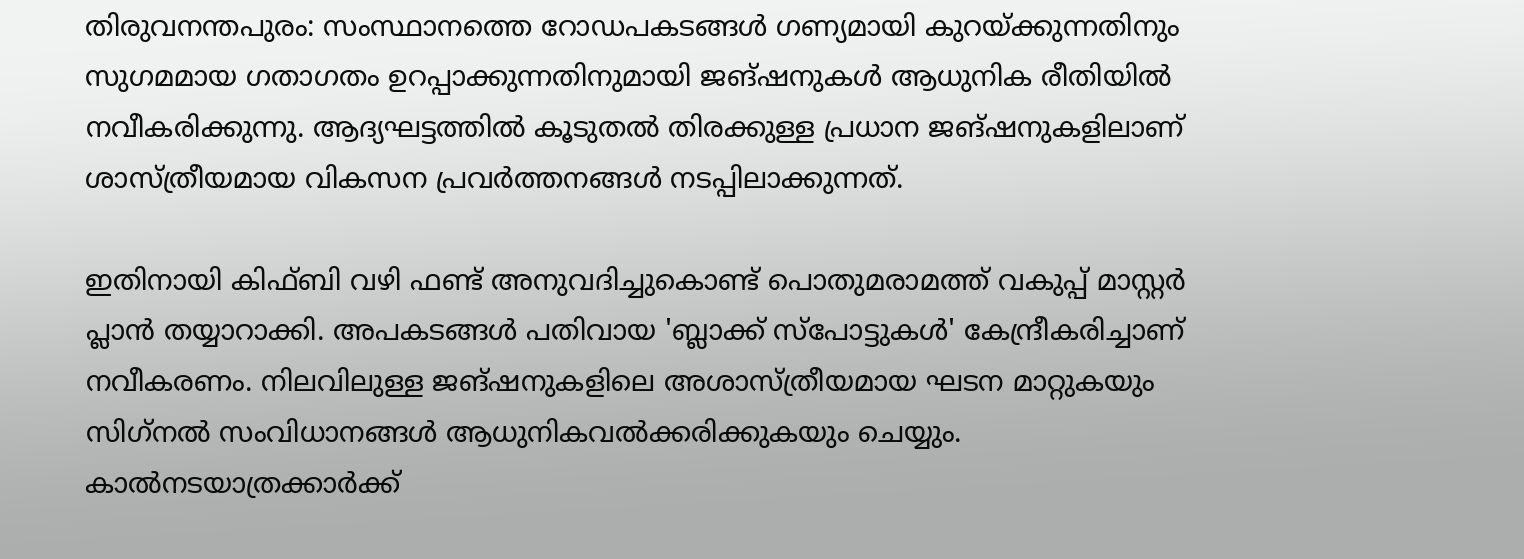തിരുവനന്തപുരം: സംസ്ഥാനത്തെ റോഡപകടങ്ങള്‍ ഗണ്യമായി കുറയ്ക്കുന്നതിനും സുഗമമായ ഗതാഗതം ഉറപ്പാക്കുന്നതിനുമായി ജങ്ഷനുകള്‍ ആധുനിക രീതിയില്‍ നവീകരിക്കുന്നു. ആദ്യഘട്ടത്തില്‍ കൂടുതല്‍ തിരക്കുള്ള പ്രധാന ജങ്ഷനുകളിലാണ് ശാസ്ത്രീയമായ വികസന പ്രവര്‍ത്തനങ്ങള്‍ നടപ്പിലാക്കുന്നത്.

ഇതിനായി കിഫ്ബി വഴി ഫണ്ട് അനുവദിച്ചുകൊണ്ട് പൊതുമരാമത്ത് വകുപ്പ് മാസ്റ്റര്‍ പ്ലാന്‍ തയ്യാറാക്കി. അപകടങ്ങള്‍ പതിവായ 'ബ്ലാക്ക് സ്‌പോട്ടുകള്‍' കേന്ദ്രീകരിച്ചാണ് നവീകരണം. നിലവിലുള്ള ജങ്ഷനുകളിലെ അശാസ്ത്രീയമായ ഘടന മാറ്റുകയും സിഗ്‌നല്‍ സംവിധാനങ്ങള്‍ ആധുനികവല്‍ക്കരിക്കുകയും ചെയ്യും. കാല്‍നടയാത്രക്കാര്‍ക്ക്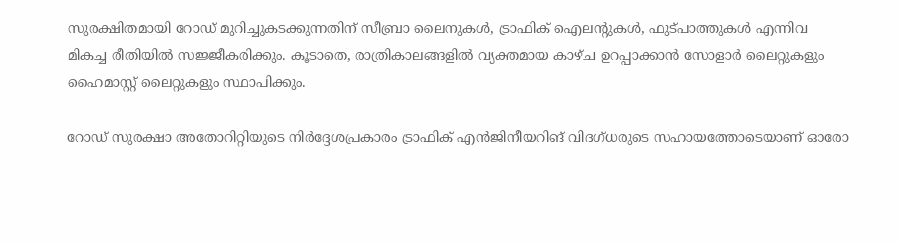സുരക്ഷിതമായി റോഡ് മുറിച്ചുകടക്കുന്നതിന് സീബ്രാ ലൈനുകള്‍, ട്രാഫിക് ഐലന്റുകള്‍, ഫുട്പാത്തുകള്‍ എന്നിവ മികച്ച രീതിയില്‍ സജ്ജീകരിക്കും. കൂടാതെ, രാത്രികാലങ്ങളില്‍ വ്യക്തമായ കാഴ്ച ഉറപ്പാക്കാന്‍ സോളാര്‍ ലൈറ്റുകളും ഹൈമാസ്റ്റ് ലൈറ്റുകളും സ്ഥാപിക്കും.

റോഡ് സുരക്ഷാ അതോറിറ്റിയുടെ നിര്‍ദ്ദേശപ്രകാരം ട്രാഫിക് എന്‍ജിനീയറിങ് വിദഗ്ധരുടെ സഹായത്തോടെയാണ് ഓരോ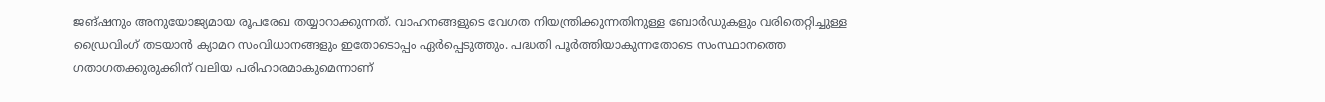ജങ്ഷനും അനുയോജ്യമായ രൂപരേഖ തയ്യാറാക്കുന്നത്. വാഹനങ്ങളുടെ വേഗത നിയന്ത്രിക്കുന്നതിനുള്ള ബോര്‍ഡുകളും വരിതെറ്റിച്ചുള്ള ഡ്രൈവിംഗ് തടയാന്‍ ക്യാമറ സംവിധാനങ്ങളും ഇതോടൊപ്പം ഏര്‍പ്പെടുത്തും. പദ്ധതി പൂര്‍ത്തിയാകുന്നതോടെ സംസ്ഥാനത്തെ ഗതാഗതക്കുരുക്കിന് വലിയ പരിഹാരമാകുമെന്നാണ്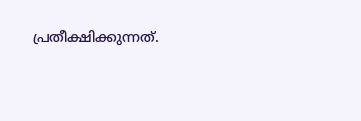പ്രതീക്ഷിക്കുന്നത്.